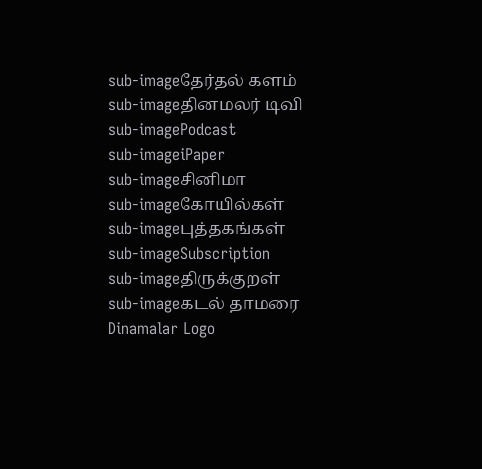sub-imageதேர்தல் களம்
sub-imageதினமலர் டிவி
sub-imagePodcast
sub-imageiPaper
sub-imageசினிமா
sub-imageகோயில்கள்
sub-imageபுத்தகங்கள்
sub-imageSubscription
sub-imageதிருக்குறள்
sub-imageகடல் தாமரை
Dinamalar Logo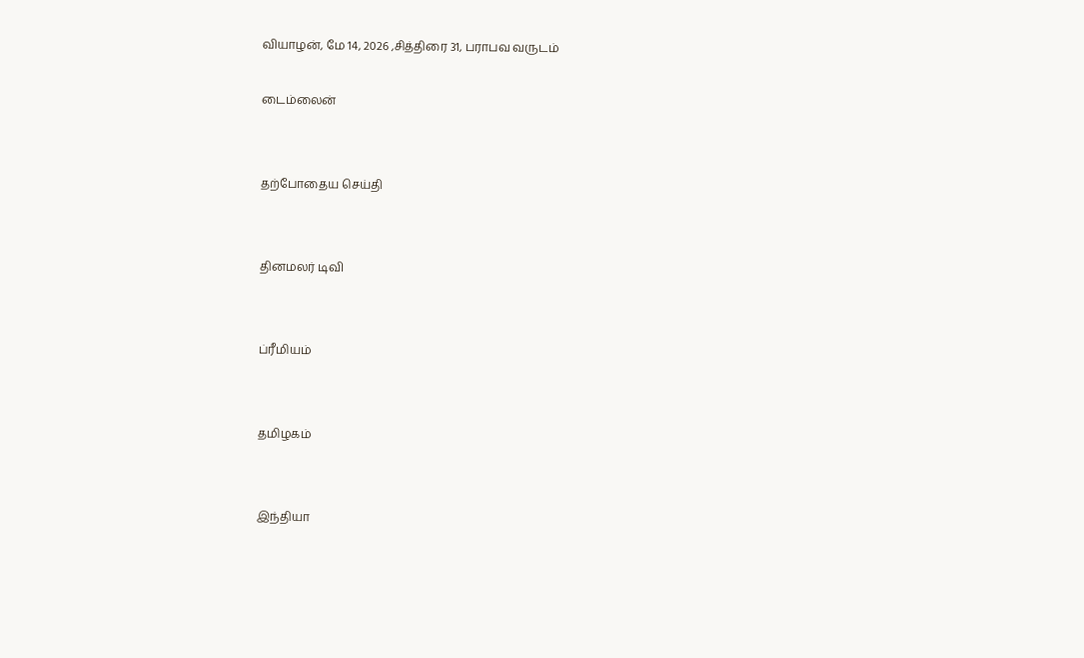வியாழன், மே 14, 2026 ,சித்திரை 31, பராபவ வருடம்

டைம்லைன்


தற்போதைய செய்தி


தினமலர் டிவி


ப்ரீமியம்


தமிழகம்


இந்தியா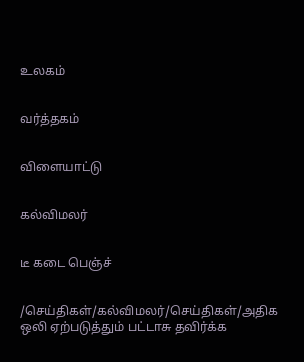உலகம்


வர்த்தகம்


விளையாட்டு


கல்விமலர்


டீ கடை பெஞ்ச்


/செய்திகள்/கல்விமலர்/செய்திகள்/அதிக ஒலி ஏற்படுத்தும் பட்டாசு தவிர்க்க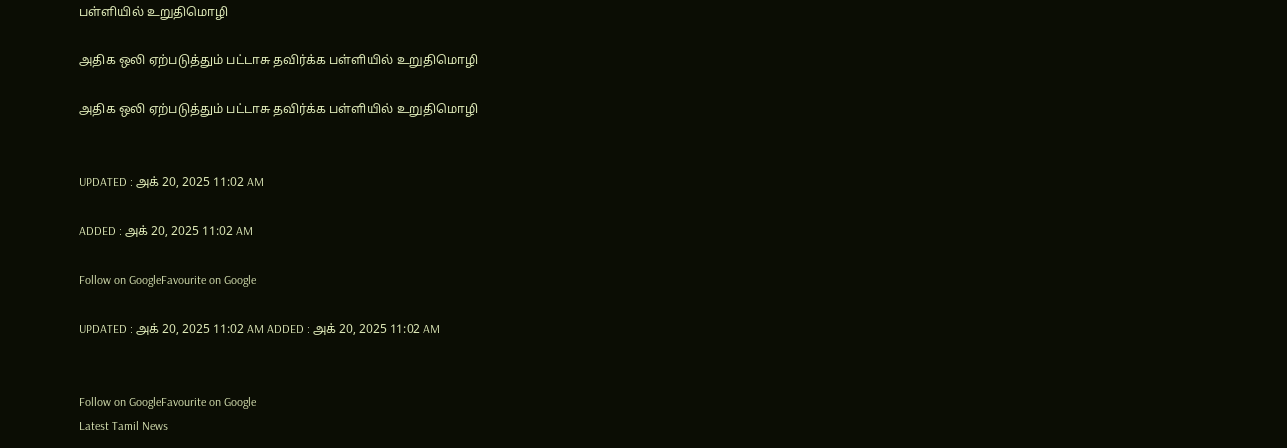பள்ளியில் உறுதிமொழி

அதிக ஒலி ஏற்படுத்தும் பட்டாசு தவிர்க்க பள்ளியில் உறுதிமொழி

அதிக ஒலி ஏற்படுத்தும் பட்டாசு தவிர்க்க பள்ளியில் உறுதிமொழி


UPDATED : அக் 20, 2025 11:02 AM

ADDED : அக் 20, 2025 11:02 AM

Follow on GoogleFavourite on Google

UPDATED : அக் 20, 2025 11:02 AM ADDED : அக் 20, 2025 11:02 AM


Follow on GoogleFavourite on Google
Latest Tamil News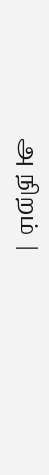அ நிறம் |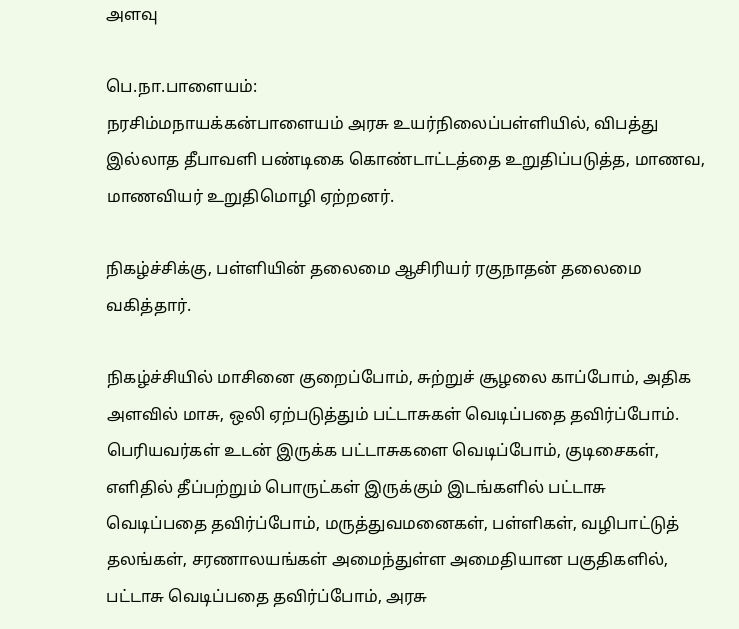அளவு

பெ.நா.பாளையம்:
நரசிம்மநாயக்கன்பாளையம் அரசு உயர்நிலைப்பள்ளியில், விபத்து இல்லாத தீபாவளி பண்டிகை கொண்டாட்டத்தை உறுதிப்படுத்த, மாணவ, மாணவியர் உறுதிமொழி ஏற்றனர்.

நிகழ்ச்சிக்கு, பள்ளியின் தலைமை ஆசிரியர் ரகுநாதன் தலைமை வகித்தார்.

நிகழ்ச்சியில் மாசினை குறைப்போம், சுற்றுச் சூழலை காப்போம், அதிக அளவில் மாசு, ஒலி ஏற்படுத்தும் பட்டாசுகள் வெடிப்பதை தவிர்ப்போம். பெரியவர்கள் உடன் இருக்க பட்டாசுகளை வெடிப்போம், குடிசைகள், எளிதில் தீப்பற்றும் பொருட்கள் இருக்கும் இடங்களில் பட்டாசு வெடிப்பதை தவிர்ப்போம், மருத்துவமனைகள், பள்ளிகள், வழிபாட்டுத் தலங்கள், சரணாலயங்கள் அமைந்துள்ள அமைதியான பகுதிகளில், பட்டாசு வெடிப்பதை தவிர்ப்போம், அரசு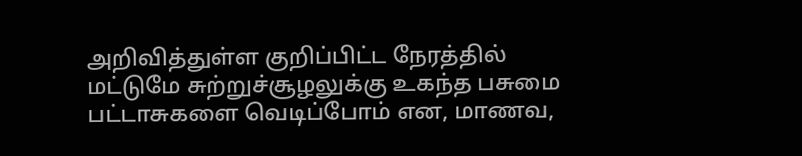அறிவித்துள்ள குறிப்பிட்ட நேரத்தில் மட்டுமே சுற்றுச்சூழலுக்கு உகந்த பசுமை பட்டாசுகளை வெடிப்போம் என, மாணவ,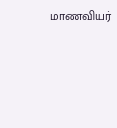மாணவியர்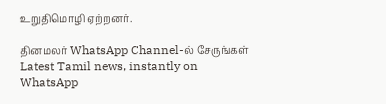உறுதிமொழி ஏற்றனர்.

தினமலர் WhatsApp Channel-ல் சேருங்கள்
Latest Tamil news, instantly on WhatsApp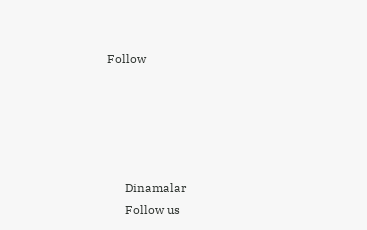Follow





      Dinamalar
      Follow us